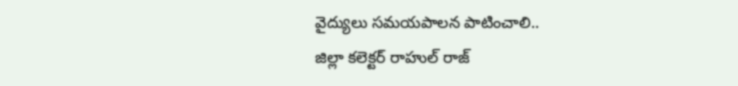వైద్యులు సమయపాలన పాటించాలి..
జిల్లా కలెక్టర్ రాహుల్ రాజ్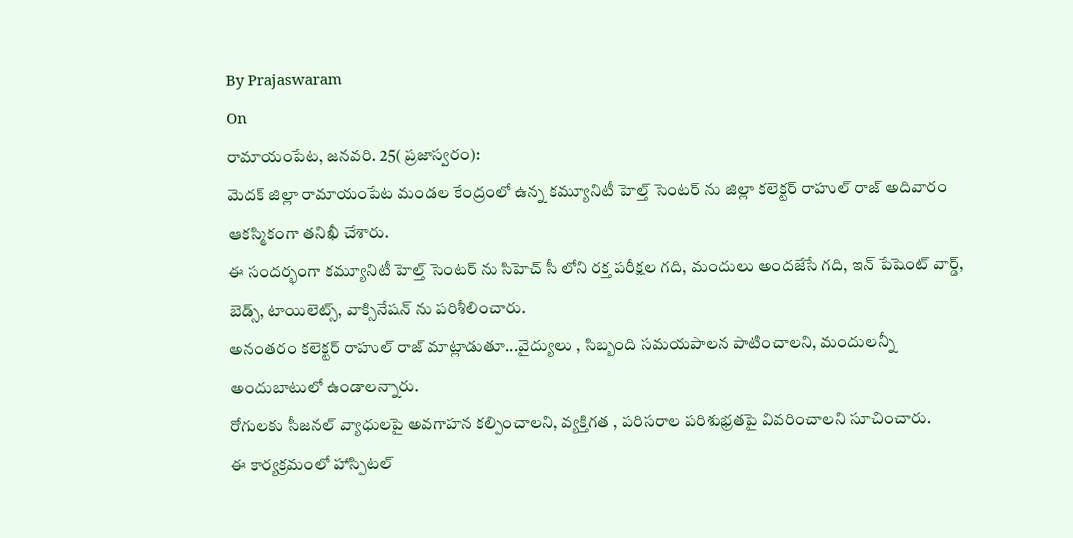By Prajaswaram
On
రామాయంపేట, జనవరి. 25( ప్రజాస్వరం):
మెదక్ జిల్లా రామాయంపేట మండల కేంద్రంలో ఉన్న కమ్యూనిటీ హెల్త్ సెంటర్ ను జిల్లా కలెక్టర్ రాహుల్ రాజ్ అదివారం ఆకస్మికంగా తనిఖీ చేశారు.
ఈ సందర్భంగా కమ్యూనిటీ హెల్త్ సెంటర్ ను సిహెచ్ సీ లోని రక్త పరీక్షల గది, మందులు అందజేసే గది, ఇన్ పేషెంట్ వార్డ్, బెడ్స్, టాయిలెట్స్, వాక్సినేషన్ ను పరిశీలించారు.
అనంతరం కలెక్టర్ రాహుల్ రాజ్ మాట్లాడుతూ...వైద్యులు , సిబ్బంది సమయపాలన పాటించాలని, మందులన్నీ అందుబాటులో ఉండాలన్నారు.
రోగులకు సీజనల్ వ్యాధులపై అవగాహన కల్పించాలని, వ్యక్తిగత , పరిసరాల పరిశుభ్రతపై వివరించాలని సూచించారు.
ఈ కార్యక్రమంలో హాస్పిటల్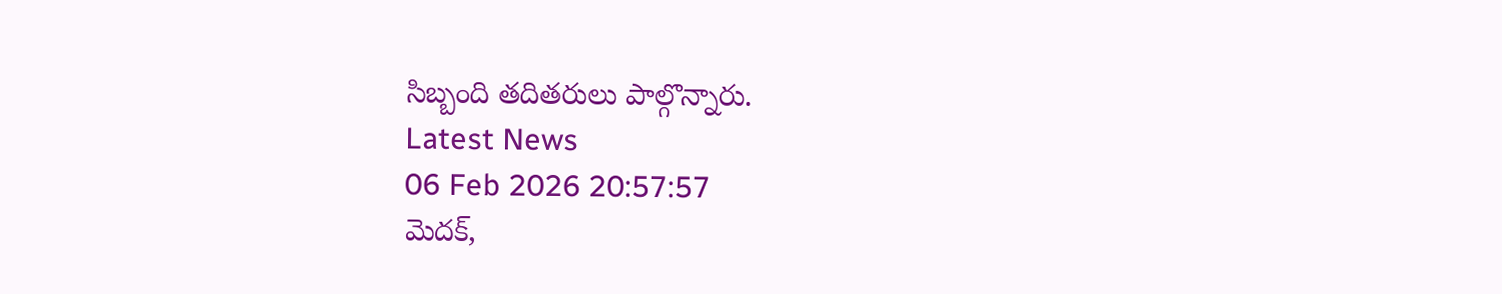సిబ్బంది తదితరులు పాల్గొన్నారు.
Latest News
06 Feb 2026 20:57:57
మెదక్,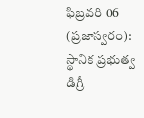ఫిబ్రవరి 06 (ప్రజాస్వరం): స్థానిక ప్రభుత్వ డిగ్రీ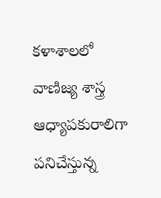కళాశాలలో వాణిజ్య శాస్త్ర ఆధ్యాపకురాలిగా పనిచేస్తున్న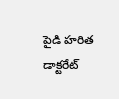పైడి హరిత డాక్టరేట్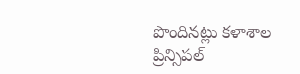పొందినట్లు కళాశాల ప్రిన్సిపల్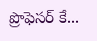ప్రొఫెసర్ కే...